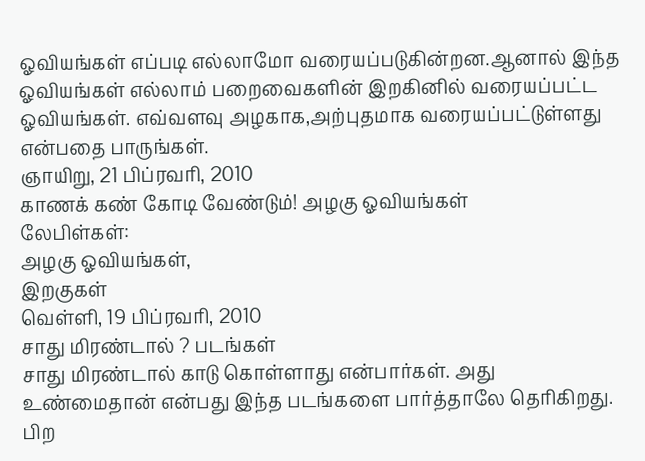ஓவியங்கள் எப்படி எல்லாமோ வரையப்படுகின்றன.ஆனால் இந்த ஓவியங்கள் எல்லாம் பறைவைகளின் இறகினில் வரையப்பட்ட ஓவியங்கள். எவ்வளவு அழகாக,அற்புதமாக வரையப்பட்டுள்ளது என்பதை பாருங்கள்.
ஞாயிறு, 21 பிப்ரவரி, 2010
காணக் கண் கோடி வேண்டும்! அழகு ஓவியங்கள்
லேபிள்கள்:
அழகு ஓவியங்கள்,
இறகுகள்
வெள்ளி, 19 பிப்ரவரி, 2010
சாது மிரண்டால் ? படங்கள்
சாது மிரண்டால் காடு கொள்ளாது என்பார்கள். அது உண்மைதான் என்பது இந்த படங்களை பார்த்தாலே தெரிகிறது. பிற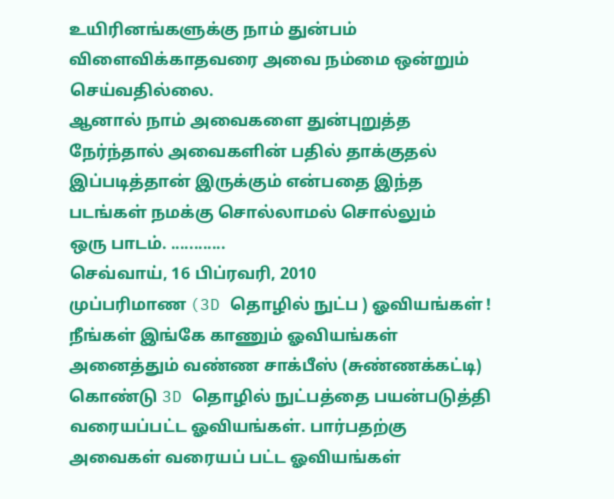உயிரினங்களுக்கு நாம் துன்பம் விளைவிக்காதவரை அவை நம்மை ஒன்றும் செய்வதில்லை.
ஆனால் நாம் அவைகளை துன்புறுத்த நேர்ந்தால் அவைகளின் பதில் தாக்குதல் இப்படித்தான் இருக்கும் என்பதை இந்த படங்கள் நமக்கு சொல்லாமல் சொல்லும்
ஒரு பாடம். ............
செவ்வாய், 16 பிப்ரவரி, 2010
முப்பரிமாண (3D தொழில் நுட்ப ) ஓவியங்கள் !
நீங்கள் இங்கே காணும் ஓவியங்கள் அனைத்தும் வண்ண சாக்பீஸ் (சுண்ணக்கட்டி) கொண்டு 3D தொழில் நுட்பத்தை பயன்படுத்தி வரையப்பட்ட ஓவியங்கள். பார்பதற்கு அவைகள் வரையப் பட்ட ஓவியங்கள்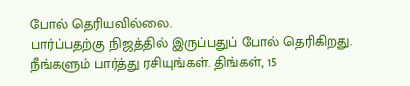போல் தெரியவில்லை.
பார்ப்பதற்கு நிஜத்தில் இருப்பதுப் போல் தெரிகிறது. நீங்களும் பார்த்து ரசியுங்கள். திங்கள், 15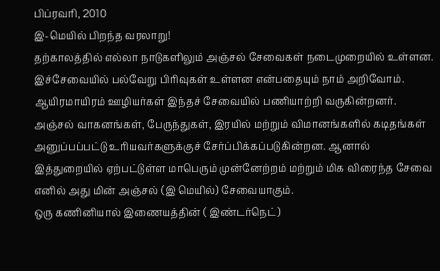பிப்ரவரி, 2010
இ-மெயில் பிறந்த வரலாறு!
தற்காலத்தில் எல்லா நாடுகளிலும் அஞ்சல் சேவைகள் நடைமுறையில் உள்ளன. இச்சேவையில் பல்வேறு பிரிவுகள் உள்ளன என்பதையும் நாம் அறிவோம். ஆயிரமாயிரம் ஊழியர்கள் இந்தச் சேவையில் பணியாற்றி வருகின்றனர்.
அஞ்சல் வாகனங்கள், பேருந்துகள், இரயில் மற்றும் விமானங்களில் கடிதங்கள் அனுப்பப்பட்டு உரியவர்களுக்குச் சேர்ப்பிக்கப்படுகின்றன. ஆனால் இத்துறையில் ஏற்பட்டுள்ள மாபெரும் முன்னேற்றம் மற்றும் மிக விரைந்த சேவை எனில் அது மின் அஞ்சல் (இ மெயில்) சேவையாகும்.
ஒரு கணினியால் இணையத்தின் ( இண்டர்நெட்)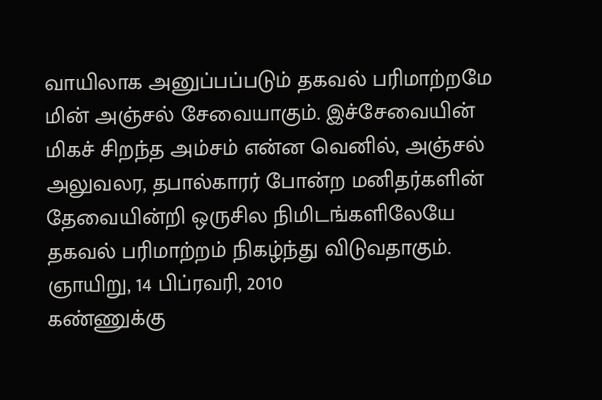வாயிலாக அனுப்பப்படும் தகவல் பரிமாற்றமே மின் அஞ்சல் சேவையாகும். இச்சேவையின் மிகச் சிறந்த அம்சம் என்ன வெனில், அஞ்சல் அலுவலர, தபால்காரர் போன்ற மனிதர்களின் தேவையின்றி ஒருசில நிமிடங்களிலேயே தகவல் பரிமாற்றம் நிகழ்ந்து விடுவதாகும்.
ஞாயிறு, 14 பிப்ரவரி, 2010
கண்ணுக்கு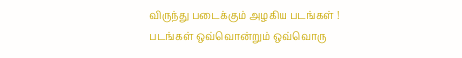விருந்து படைக்கும் அழகிய படங்கள் !
படங்கள் ஒவ்வொன்றும் ஒவ்வொரு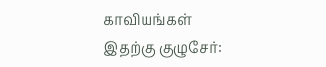காவியங்கள்
இதற்கு குழுசேர்: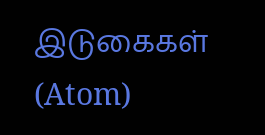இடுகைகள் (Atom)